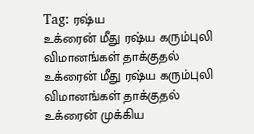Tag: ரஷ்ய
உக்ரைன் மீது ரஷ்ய கரும்புலி விமானங்கள் தாக்குதல்
உக்ரைன் மீது ரஷ்ய கரும்புலி விமானங்கள் தாக்குதல்
உக்ரைன் முக்கிய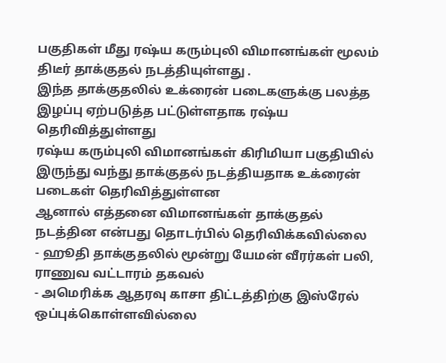பகுதிகள் மீது ரஷ்ய கரும்புலி விமானங்கள் மூலம் திடீர் தாக்குதல் நடத்தியுள்ளது .
இந்த தாக்குதலில் உக்ரைன் படைகளுக்கு பலத்த இழப்பு ஏற்படுத்த பட்டுள்ளதாக ரஷ்ய தெரிவித்துள்ளது
ரஷ்ய கரும்புலி விமானங்கள் கிரிமியா பகுதியில் இருந்து வந்து தாக்குதல் நடத்தியதாக உக்ரைன் படைகள் தெரிவித்துள்ளன
ஆனால் எத்தனை விமானங்கள் தாக்குதல் நடத்தின என்பது தொடர்பில் தெரிவிக்கவில்லை
- ஹூதி தாக்குதலில் மூன்று யேமன் வீரர்கள் பலி, ராணுவ வட்டாரம் தகவல்
- அமெரிக்க ஆதரவு காசா திட்டத்திற்கு இஸ்ரேல் ஒப்புக்கொள்ளவில்லை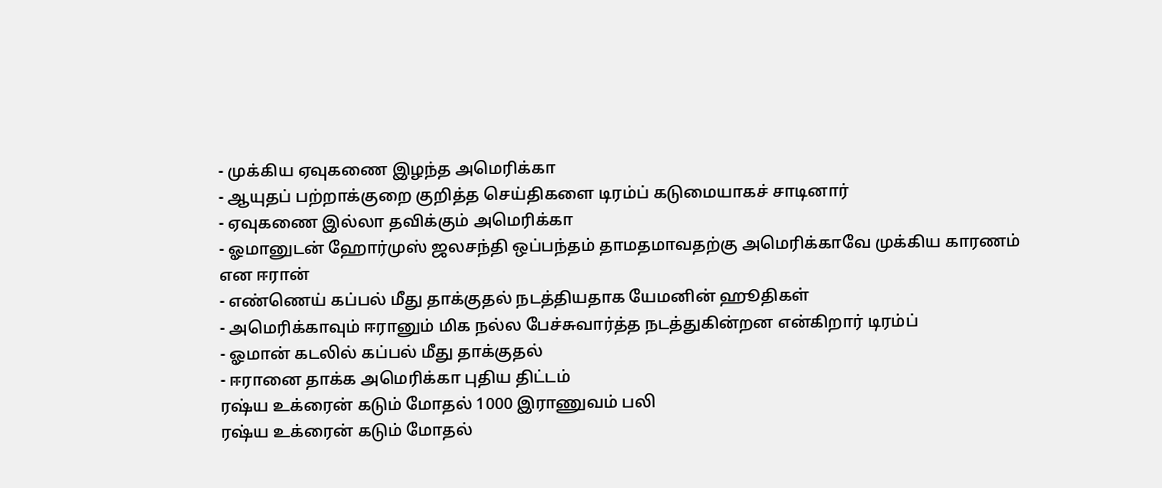- முக்கிய ஏவுகணை இழந்த அமெரிக்கா
- ஆயுதப் பற்றாக்குறை குறித்த செய்திகளை டிரம்ப் கடுமையாகச் சாடினார்
- ஏவுகணை இல்லா தவிக்கும் அமெரிக்கா
- ஓமானுடன் ஹோர்முஸ் ஜலசந்தி ஒப்பந்தம் தாமதமாவதற்கு அமெரிக்காவே முக்கிய காரணம் என ஈரான்
- எண்ணெய் கப்பல் மீது தாக்குதல் நடத்தியதாக யேமனின் ஹூதிகள்
- அமெரிக்காவும் ஈரானும் மிக நல்ல பேச்சுவார்த்த நடத்துகின்றன என்கிறார் டிரம்ப்
- ஓமான் கடலில் கப்பல் மீது தாக்குதல்
- ஈரானை தாக்க அமெரிக்கா புதிய திட்டம்
ரஷ்ய உக்ரைன் கடும் மோதல் 1000 இராணுவம் பலி
ரஷ்ய உக்ரைன் கடும் மோதல்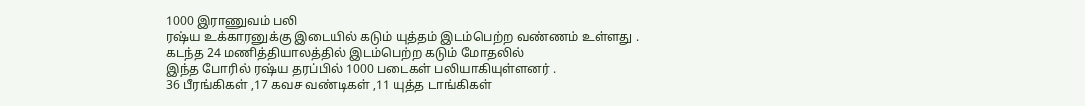1000 இராணுவம் பலி
ரஷ்ய உக்காரனுக்கு இடையில் கடும் யுத்தம் இடம்பெற்ற வண்ணம் உள்ளது .
கடந்த 24 மணித்தியாலத்தில் இடம்பெற்ற கடும் மோதலில்
இந்த போரில் ரஷ்ய தரப்பில் 1000 படைகள் பலியாகியுள்ளனர் .
36 பீரங்கிகள் ,17 கவச வண்டிகள் ,11 யுத்த டாங்கிகள்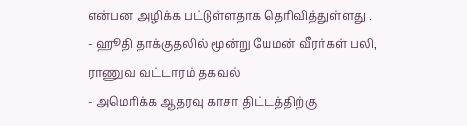என்பன அழிக்க பட்டுள்ளதாக தெரிவித்துள்ளது .
- ஹூதி தாக்குதலில் மூன்று யேமன் வீரர்கள் பலி, ராணுவ வட்டாரம் தகவல்
- அமெரிக்க ஆதரவு காசா திட்டத்திற்கு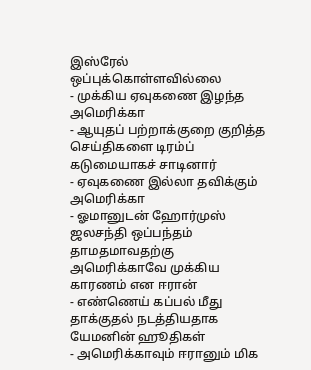இஸ்ரேல் ஒப்புக்கொள்ளவில்லை
- முக்கிய ஏவுகணை இழந்த அமெரிக்கா
- ஆயுதப் பற்றாக்குறை குறித்த செய்திகளை டிரம்ப் கடுமையாகச் சாடினார்
- ஏவுகணை இல்லா தவிக்கும் அமெரிக்கா
- ஓமானுடன் ஹோர்முஸ் ஜலசந்தி ஒப்பந்தம் தாமதமாவதற்கு அமெரிக்காவே முக்கிய காரணம் என ஈரான்
- எண்ணெய் கப்பல் மீது தாக்குதல் நடத்தியதாக யேமனின் ஹூதிகள்
- அமெரிக்காவும் ஈரானும் மிக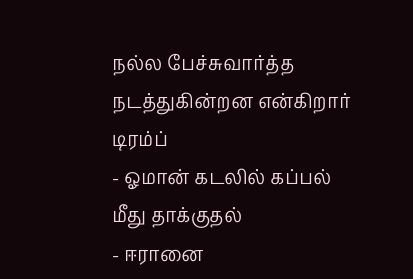நல்ல பேச்சுவார்த்த நடத்துகின்றன என்கிறார் டிரம்ப்
- ஓமான் கடலில் கப்பல் மீது தாக்குதல்
- ஈரானை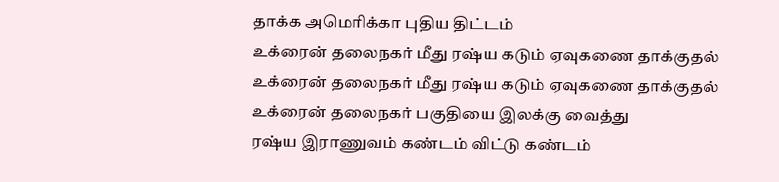தாக்க அமெரிக்கா புதிய திட்டம்
உக்ரைன் தலைநகர் மீது ரஷ்ய கடும் ஏவுகணை தாக்குதல்
உக்ரைன் தலைநகர் மீது ரஷ்ய கடும் ஏவுகணை தாக்குதல்
உக்ரைன் தலைநகர் பகுதியை இலக்கு வைத்து
ரஷ்ய இராணுவம் கண்டம் விட்டு கண்டம்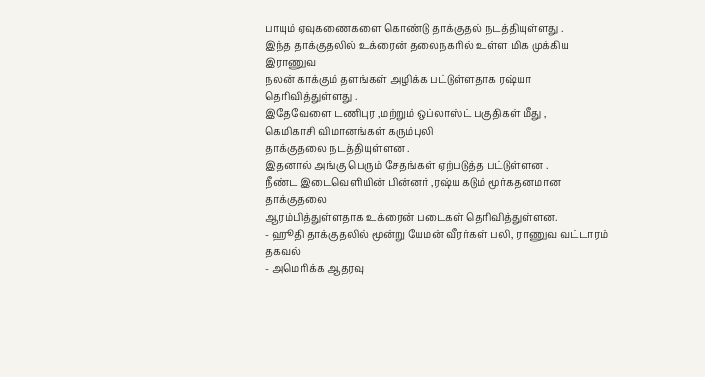பாயும் ஏவுகணைகளை கொண்டு தாக்குதல் நடத்தியுள்ளது .
இந்த தாக்குதலில் உக்ரைன் தலைநகரில் உள்ள மிக முக்கிய இராணுவ
நலன் காக்கும் தளங்கள் அழிக்க பட்டுள்ளதாக ரஷ்யா தெரிவித்துள்ளது .
இதேவேளை டணிபுர ,மற்றும் ஒப்லாஸ்ட் பகுதிகள் மீது ,
கெமிகாசி விமானங்கள் கரும்புலி
தாக்குதலை நடத்தியுள்ளன .
இதனால் அங்கு பெரும் சேதங்கள் ஏற்படுத்த பட்டுள்ளன .
நீண்ட இடைவெளியின் பின்னர் ,ரஷ்ய கடும் மூர்கதனமான தாக்குதலை
ஆரம்பித்துள்ளதாக உக்ரைன் படைகள் தெரிவித்துள்ளன.
- ஹூதி தாக்குதலில் மூன்று யேமன் வீரர்கள் பலி, ராணுவ வட்டாரம் தகவல்
- அமெரிக்க ஆதரவு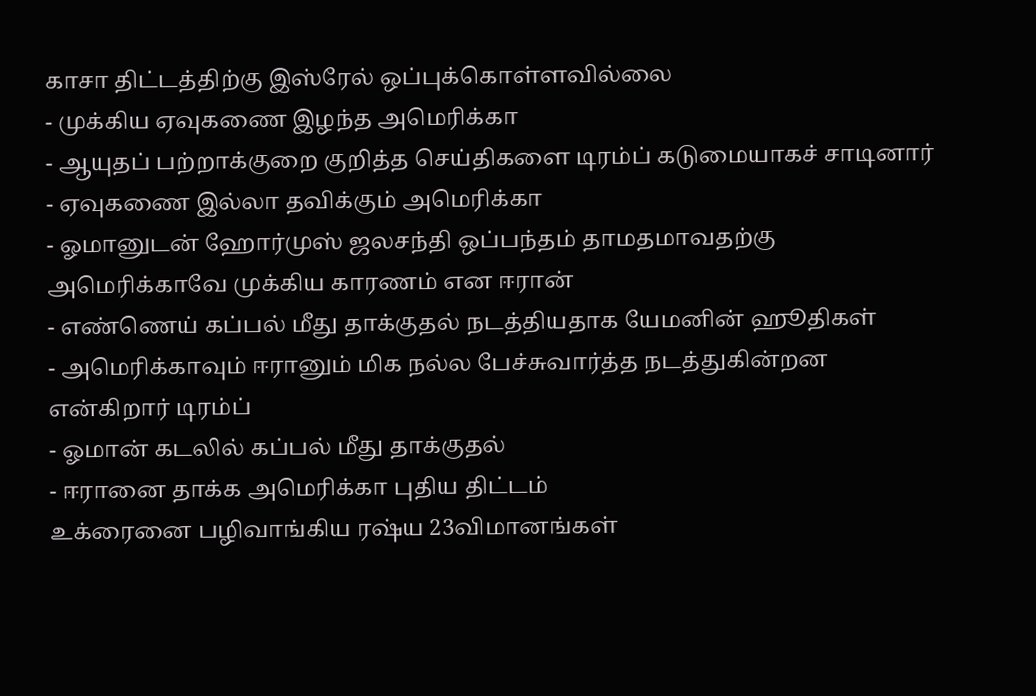காசா திட்டத்திற்கு இஸ்ரேல் ஒப்புக்கொள்ளவில்லை
- முக்கிய ஏவுகணை இழந்த அமெரிக்கா
- ஆயுதப் பற்றாக்குறை குறித்த செய்திகளை டிரம்ப் கடுமையாகச் சாடினார்
- ஏவுகணை இல்லா தவிக்கும் அமெரிக்கா
- ஓமானுடன் ஹோர்முஸ் ஜலசந்தி ஒப்பந்தம் தாமதமாவதற்கு அமெரிக்காவே முக்கிய காரணம் என ஈரான்
- எண்ணெய் கப்பல் மீது தாக்குதல் நடத்தியதாக யேமனின் ஹூதிகள்
- அமெரிக்காவும் ஈரானும் மிக நல்ல பேச்சுவார்த்த நடத்துகின்றன என்கிறார் டிரம்ப்
- ஓமான் கடலில் கப்பல் மீது தாக்குதல்
- ஈரானை தாக்க அமெரிக்கா புதிய திட்டம்
உக்ரைனை பழிவாங்கிய ரஷ்ய 23விமானங்கள்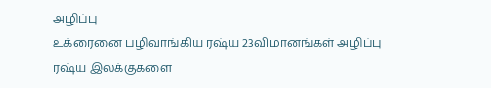அழிப்பு
உக்ரைனை பழிவாங்கிய ரஷ்ய 23விமானங்கள் அழிப்பு
ரஷ்ய இலக்குகளை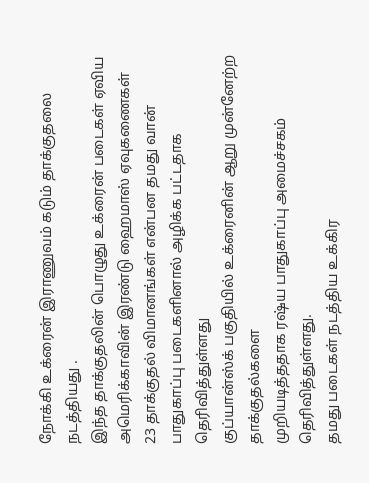நோக்கி உக்ரைன் இராணுவம் கடும் தாக்குதலை நடத்தியது .
இந்த தாக்குதலின் பொழுது உக்ரைன் படைகள் ஏவிய அமெரிக்காவின் இரண்டு ஹைமாஸ் ஏவுகணைகள்
23 தாக்குதல் விமானங்கள் என்பன தமது வான் பாதுகாப்பு படைகளினால் அழிக்க பட்டதாக தெரிவித்துள்ளது
குப்யான்ஸ்க் பகுதியில் உக்ரைனின் ஆறு முன்னேற்ற தாக்குதல்களை
முறியடித்ததாக ரஷ்ய பாதுகாப்பு அமைச்சகம் தெரிவித்துள்ளது.
தமது படைகள் நடத்திய உக்கிர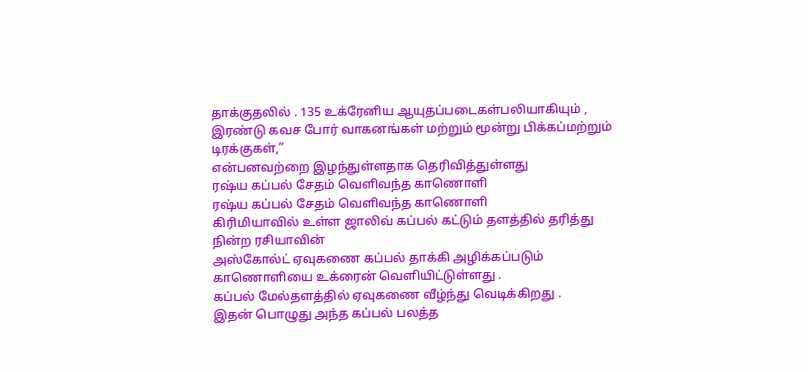தாக்குதலில் . 135 உக்ரேனிய ஆயுதப்படைகள்பலியாகியும் ,
இரண்டு கவச போர் வாகனங்கள் மற்றும் மூன்று பிக்கப்மற்றும் டிரக்குகள்,”
என்பனவற்றை இழந்துள்ளதாக தெரிவித்துள்ளது
ரஷ்ய கப்பல் சேதம் வெளிவந்த காணொளி
ரஷ்ய கப்பல் சேதம் வெளிவந்த காணொளி
கிரிமியாவில் உள்ள ஜாலிவ் கப்பல் கட்டும் தளத்தில் தரித்து நின்ற ரசியாவின்
அஸ்கோல்ட் ஏவுகணை கப்பல் தாக்கி அழிக்கப்படும் காணொளியை உக்ரைன் வெளியிட்டுள்ளது .
கப்பல் மேல்தளத்தில் ஏவுகணை வீழ்ந்து வெடிக்கிறது .
இதன் பொழுது அந்த கப்பல் பலத்த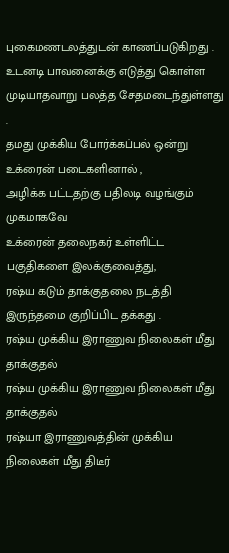புகைமணடலத்துடன் காணப்படுகிறது .
உடனடி பாவனைக்கு எடுத்து கொள்ள முடியாதவாறு பலத்த சேதமடைந்துள்ளது .
தமது முக்கிய போர்க்கப்பல் ஒன்று உக்ரைன் படைகளினால் ,
அழிக்க பட்டதற்கு பதிலடி வழங்கும் முகமாகவே
உக்ரைன் தலைநகர் உள்ளிட்ட பகுதிகளை இலக்குவைத்து,
ரஷ்ய கடும் தாக்குதலை நடத்தி இருந்தமை குறிப்பிட தக்கது .
ரஷ்ய முக்கிய இராணுவ நிலைகள் மீது தாக்குதல்
ரஷ்ய முக்கிய இராணுவ நிலைகள் மீது தாக்குதல்
ரஷ்யா இராணுவத்தின் முக்கிய நிலைகள் மீது திடீர்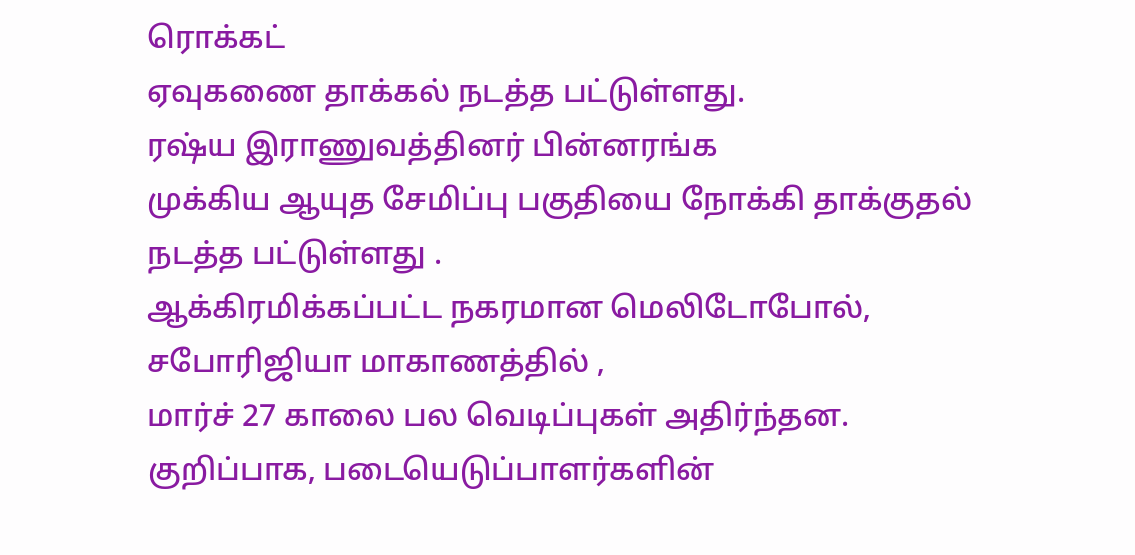ரொக்கட்
ஏவுகணை தாக்கல் நடத்த பட்டுள்ளது.
ரஷ்ய இராணுவத்தினர் பின்னரங்க
முக்கிய ஆயுத சேமிப்பு பகுதியை நோக்கி தாக்குதல் நடத்த பட்டுள்ளது .
ஆக்கிரமிக்கப்பட்ட நகரமான மெலிடோபோல், சபோரிஜியா மாகாணத்தில் ,
மார்ச் 27 காலை பல வெடிப்புகள் அதிர்ந்தன.
குறிப்பாக, படையெடுப்பாளர்களின்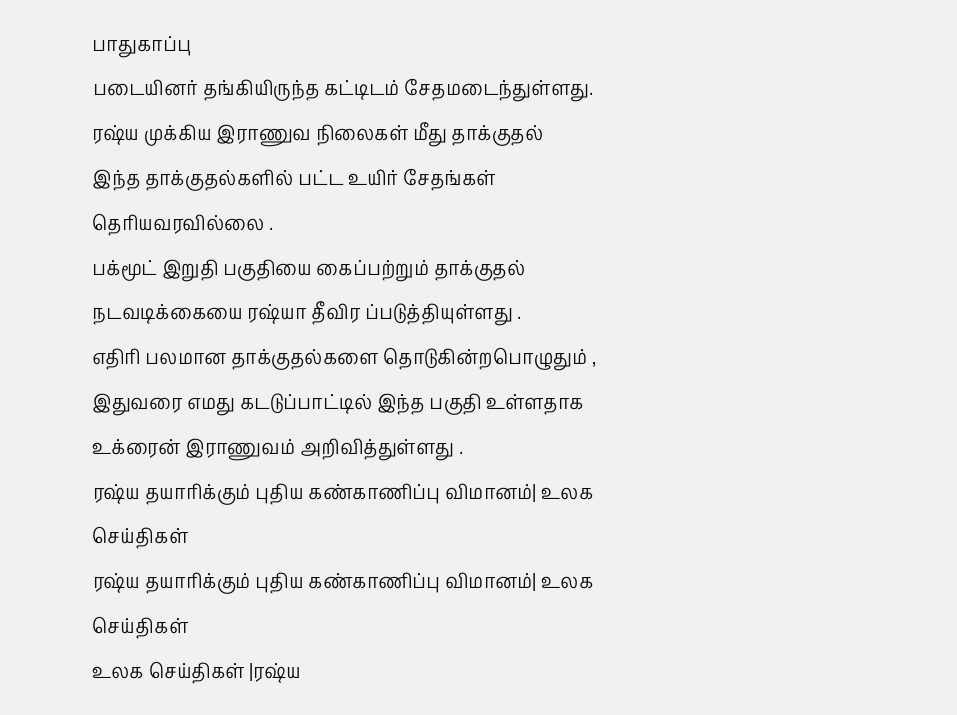பாதுகாப்பு
படையினர் தங்கியிருந்த கட்டிடம் சேதமடைந்துள்ளது.
ரஷ்ய முக்கிய இராணுவ நிலைகள் மீது தாக்குதல்
இந்த தாக்குதல்களில் பட்ட உயிர் சேதங்கள் தெரியவரவில்லை .
பக்மூட் இறுதி பகுதியை கைப்பற்றும் தாக்குதல்
நடவடிக்கையை ரஷ்யா தீவிர ப்படுத்தியுள்ளது .
எதிரி பலமான தாக்குதல்களை தொடுகின்றபொழுதும் ,
இதுவரை எமது கடடுப்பாட்டில் இந்த பகுதி உள்ளதாக
உக்ரைன் இராணுவம் அறிவித்துள்ளது .
ரஷ்ய தயாரிக்கும் புதிய கண்காணிப்பு விமானம்| உலக செய்திகள்
ரஷ்ய தயாரிக்கும் புதிய கண்காணிப்பு விமானம்| உலக செய்திகள்
உலக செய்திகள் |ரஷ்ய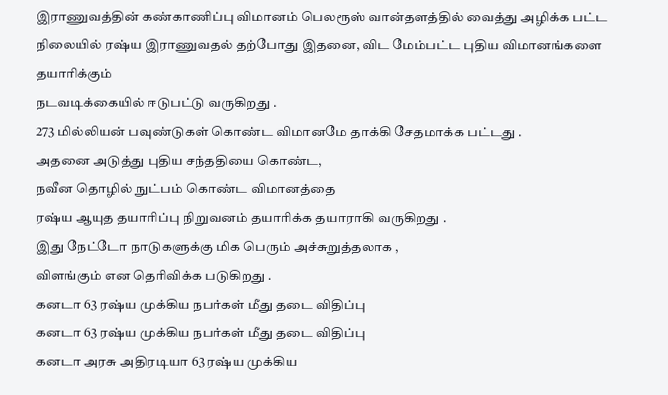இராணுவத்தின் கண்காணிப்பு விமானம் பெலரூஸ் வான்தளத்தில் வைத்து அழிக்க பட்ட நிலையில் ரஷ்ய இராணுவதல் தற்போது இதனை, விட மேம்பட்ட புதிய விமானங்களை தயாரிக்கும்
நடவடிக்கையில் ஈடுபட்டு வருகிறது .
273 மில்லியன் பவுண்டுகள் கொண்ட விமானமே தாக்கி சேதமாக்க பட்டது .
அதனை அடுத்து புதிய சந்ததியை கொண்ட,
நவீன தொழில் நுட்பம் கொண்ட விமானத்தை
ரஷ்ய ஆயுத தயாரிப்பு நிறுவனம் தயாரிக்க தயாராகி வருகிறது .
இது நேட்டோ நாடுகளுக்கு மிக பெரும் அச்சுறுத்தலாக ,
விளங்கும் என தெரிவிக்க படுகிறது .
கனடா 63 ரஷ்ய முக்கிய நபர்கள் மீது தடை விதிப்பு
கனடா 63 ரஷ்ய முக்கிய நபர்கள் மீது தடை விதிப்பு
கனடா அரசு அதிரடியா 63 ரஷ்ய முக்கிய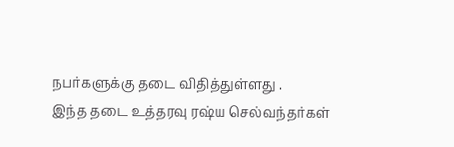நபர்களுக்கு தடை விதித்துள்ளது .
இந்த தடை உத்தரவு ரஷ்ய செல்வந்தர்கள்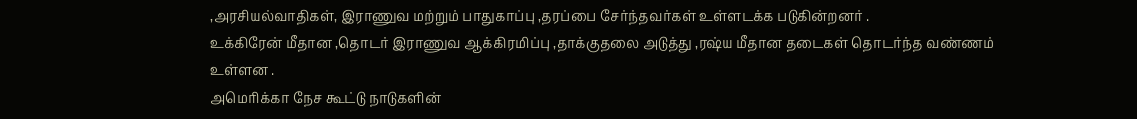,அரசியல்வாதிகள், இராணுவ மற்றும் பாதுகாப்பு ,தரப்பை சேர்ந்தவர்கள் உள்ளடக்க படுகின்றனர் .
உக்கிரேன் மீதான ,தொடர் இராணுவ ஆக்கிரமிப்பு ,தாக்குதலை அடுத்து ,ரஷ்ய மீதான தடைகள் தொடர்ந்த வண்ணம் உள்ளன .
அமெரிக்கா நேச கூட்டு நாடுகளின்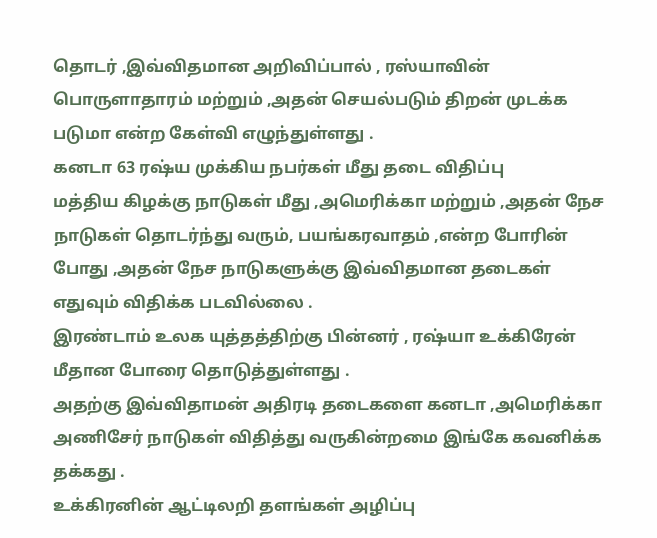தொடர் ,இவ்விதமான அறிவிப்பால் , ரஸ்யாவின் பொருளாதாரம் மற்றும் ,அதன் செயல்படும் திறன் முடக்க படுமா என்ற கேள்வி எழுந்துள்ளது .
கனடா 63 ரஷ்ய முக்கிய நபர்கள் மீது தடை விதிப்பு
மத்திய கிழக்கு நாடுகள் மீது ,அமெரிக்கா மற்றும் ,அதன் நேச நாடுகள் தொடர்ந்து வரும், பயங்கரவாதம் ,என்ற போரின் போது ,அதன் நேச நாடுகளுக்கு இவ்விதமான தடைகள் எதுவும் விதிக்க படவில்லை .
இரண்டாம் உலக யுத்தத்திற்கு பின்னர் , ரஷ்யா உக்கிரேன் மீதான போரை தொடுத்துள்ளது .
அதற்கு இவ்விதாமன் அதிரடி தடைகளை கனடா ,அமெரிக்கா அணிசேர் நாடுகள் விதித்து வருகின்றமை இங்கே கவனிக்க தக்கது .
உக்கிரனின் ஆட்டிலறி தளங்கள் அழிப்பு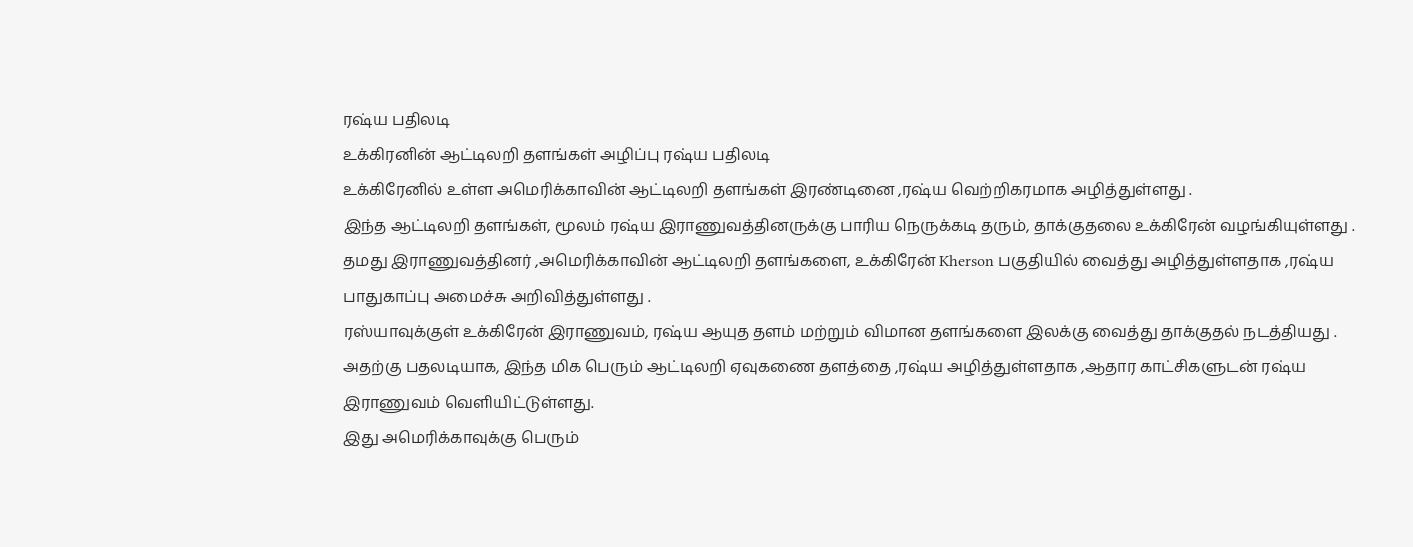ரஷ்ய பதிலடி
உக்கிரனின் ஆட்டிலறி தளங்கள் அழிப்பு ரஷ்ய பதிலடி
உக்கிரேனில் உள்ள அமெரிக்காவின் ஆட்டிலறி தளங்கள் இரண்டினை ,ரஷ்ய வெற்றிகரமாக அழித்துள்ளது .
இந்த ஆட்டிலறி தளங்கள், மூலம் ரஷ்ய இராணுவத்தினருக்கு பாரிய நெருக்கடி தரும், தாக்குதலை உக்கிரேன் வழங்கியுள்ளது .
தமது இராணுவத்தினர் ,அமெரிக்காவின் ஆட்டிலறி தளங்களை, உக்கிரேன் Kherson பகுதியில் வைத்து அழித்துள்ளதாக ,ரஷ்ய பாதுகாப்பு அமைச்சு அறிவித்துள்ளது .
ரஸ்யாவுக்குள் உக்கிரேன் இராணுவம், ரஷ்ய ஆயுத தளம் மற்றும் விமான தளங்களை இலக்கு வைத்து தாக்குதல் நடத்தியது .
அதற்கு பதலடியாக, இந்த மிக பெரும் ஆட்டிலறி ஏவுகணை தளத்தை ,ரஷ்ய அழித்துள்ளதாக ,ஆதார காட்சிகளுடன் ரஷ்ய இராணுவம் வெளியிட்டுள்ளது.
இது அமெரிக்காவுக்கு பெரும்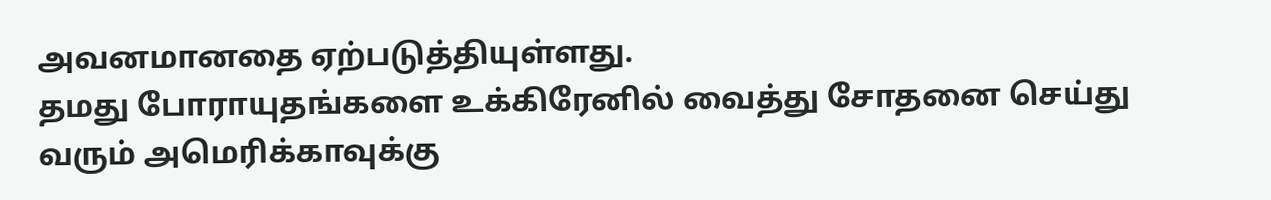அவனமானதை ஏற்படுத்தியுள்ளது.
தமது போராயுதங்களை உக்கிரேனில் வைத்து சோதனை செய்து வரும் அமெரிக்காவுக்கு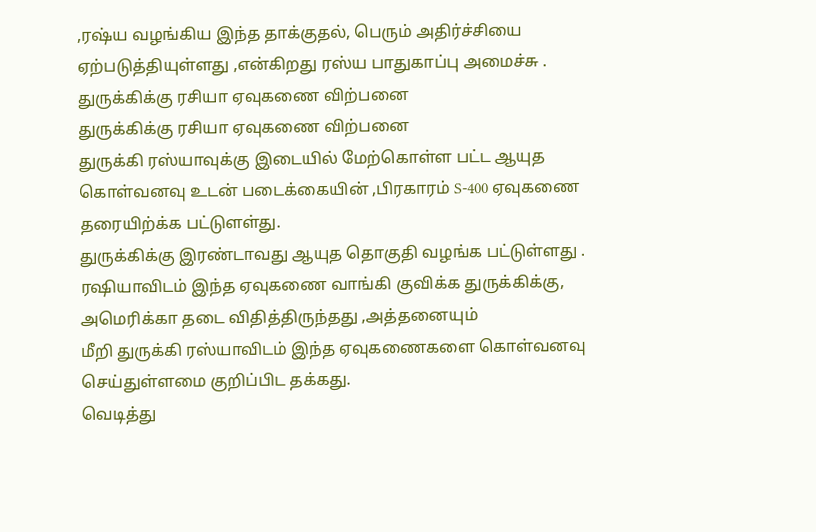,ரஷ்ய வழங்கிய இந்த தாக்குதல், பெரும் அதிர்ச்சியை ஏற்படுத்தியுள்ளது ,என்கிறது ரஸ்ய பாதுகாப்பு அமைச்சு .
துருக்கிக்கு ரசியா ஏவுகணை விற்பனை
துருக்கிக்கு ரசியா ஏவுகணை விற்பனை
துருக்கி ரஸ்யாவுக்கு இடையில் மேற்கொள்ள பட்ட ஆயுத கொள்வனவு உடன் படைக்கையின் ,பிரகாரம் S-400 ஏவுகணை தரையிற்க்க பட்டுளள்து.
துருக்கிக்கு இரண்டாவது ஆயுத தொகுதி வழங்க பட்டுள்ளது .
ரஷியாவிடம் இந்த ஏவுகணை வாங்கி குவிக்க துருக்கிக்கு, அமெரிக்கா தடை விதித்திருந்தது ,அத்தனையும்
மீறி துருக்கி ரஸ்யாவிடம் இந்த ஏவுகணைகளை கொள்வனவு செய்துள்ளமை குறிப்பிட தக்கது.
வெடித்து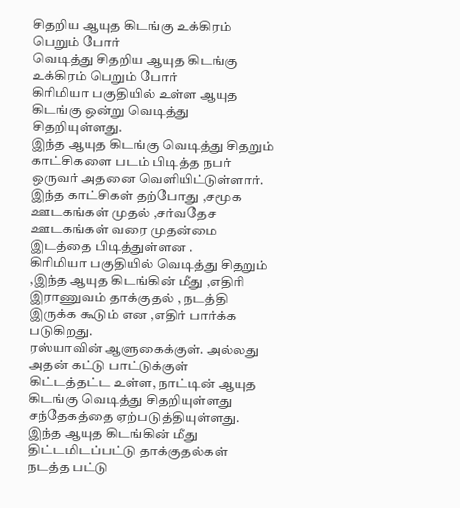சிதறிய ஆயுத கிடங்கு உக்கிரம் பெறும் போர்
வெடித்து சிதறிய ஆயுத கிடங்கு உக்கிரம் பெறும் போர்
கிரிமியா பகுதியில் உள்ள ஆயுத கிடங்கு ஒன்று வெடித்து சிதறியுள்ளது.
இந்த ஆயுத கிடங்கு வெடித்து சிதறும் காட்சிகளை படம் பிடித்த நபர் ஒருவர் அதனை வெளியிட்டுள்ளார்.
இந்த காட்சிகள் தற்போது ,சமூக ஊடகங்கள் முதல் ,சர்வதேச ஊடகங்கள் வரை முதன்மை இடத்தை பிடித்துள்ளன .
கிரிமியா பகுதியில் வெடித்து சிதறும் ,இந்த ஆயுத கிடங்கின் மீது ,எதிரி இராணுவம் தாக்குதல் , நடத்தி இருக்க கூடும் என ,எதிர் பார்க்க படுகிறது.
ரஸ்யாவின் ஆளுகைக்குள். அல்லது அதன் கட்டு பாட்டுக்குள் கிட்டத்தட்ட உள்ள, நாட்டின் ஆயுத கிடங்கு வெடித்து சிதறியுள்ளது சந்தேகத்தை ஏற்படுத்தியுள்ளது.
இந்த ஆயுத கிடங்கின் மீது திட்டமிடப்பட்டு தாக்குதல்கள் நடத்த பட்டு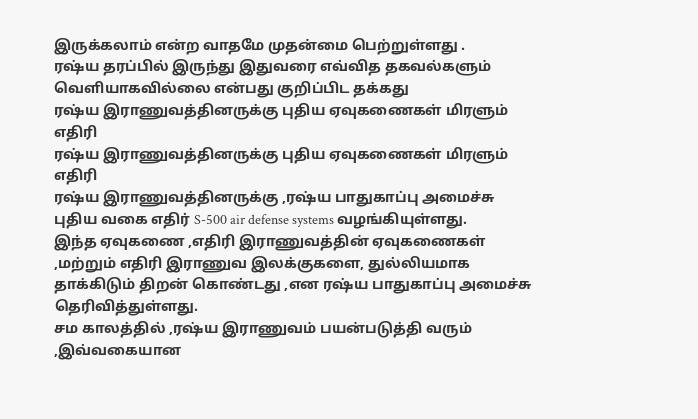இருக்கலாம் என்ற வாதமே முதன்மை பெற்றுள்ளது .
ரஷ்ய தரப்பில் இருந்து இதுவரை எவ்வித தகவல்களும் வெளியாகவில்லை என்பது குறிப்பிட தக்கது
ரஷ்ய இராணுவத்தினருக்கு புதிய ஏவுகணைகள் மிரளும் எதிரி
ரஷ்ய இராணுவத்தினருக்கு புதிய ஏவுகணைகள் மிரளும் எதிரி
ரஷ்ய இராணுவத்தினருக்கு ,ரஷ்ய பாதுகாப்பு அமைச்சு புதிய வகை எதிர் S-500 air defense systems வழங்கியுள்ளது.
இந்த ஏவுகணை ,எதிரி இராணுவத்தின் ஏவுகணைகள் ,மற்றும் எதிரி இராணுவ இலக்குகளை, துல்லியமாக தாக்கிடும் திறன் கொண்டது ,என ரஷ்ய பாதுகாப்பு அமைச்சு தெரிவித்துள்ளது.
சம காலத்தில் ,ரஷ்ய இராணுவம் பயன்படுத்தி வரும் ,இவ்வகையான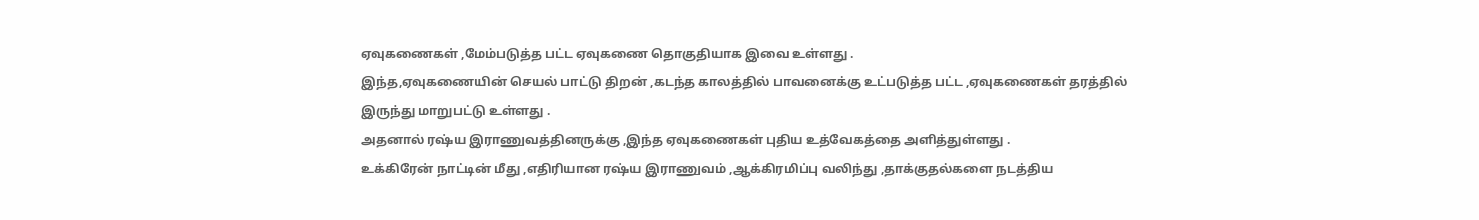ஏவுகணைகள் ,மேம்படுத்த பட்ட ஏவுகணை தொகுதியாக இவை உள்ளது .
இந்த,ஏவுகணையின் செயல் பாட்டு திறன் ,கடந்த காலத்தில் பாவனைக்கு உட்படுத்த பட்ட ,ஏவுகணைகள் தரத்தில் இருந்து மாறுபட்டு உள்ளது .
அதனால் ரஷ்ய இராணுவத்தினருக்கு ,இந்த ஏவுகணைகள் புதிய உத்வேகத்தை அளித்துள்ளது .
உக்கிரேன் நாட்டின் மீது ,எதிரியான ரஷ்ய இராணுவம் ,ஆக்கிரமிப்பு வலிந்து ,தாக்குதல்களை நடத்திய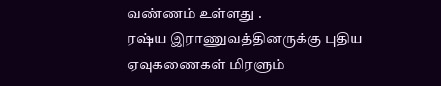வண்ணம் உள்ளது .
ரஷ்ய இராணுவத்தினருக்கு புதிய ஏவுகணைகள் மிரளும்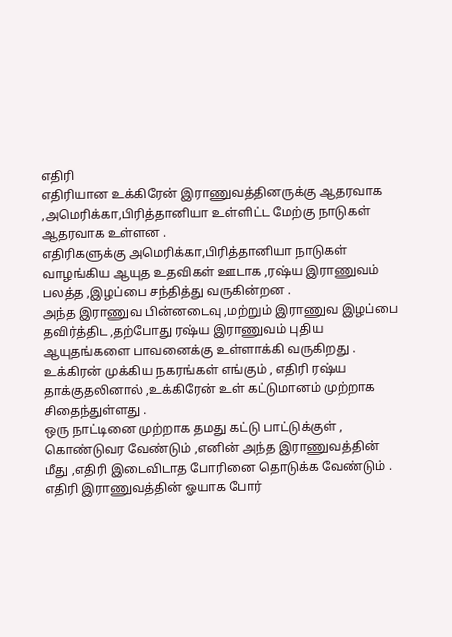எதிரி
எதிரியான உக்கிரேன் இராணுவத்தினருக்கு ஆதரவாக ,அமெரிக்கா,பிரித்தானியா உள்ளிட்ட மேற்கு நாடுகள் ஆதரவாக உள்ளன .
எதிரிகளுக்கு அமெரிக்கா,பிரித்தானியா நாடுகள் வாழங்கிய ஆயுத உதவிகள் ஊடாக ,ரஷ்ய இராணுவம் பலத்த ,இழப்பை சந்தித்து வருகின்றன .
அந்த இராணுவ பின்னடைவு ,மற்றும் இராணுவ இழப்பை தவிர்த்திட ,தற்போது ரஷ்ய இராணுவம் புதிய ஆயுதங்களை பாவனைக்கு உள்ளாக்கி வருகிறது .
உக்கிரன் முக்கிய நகரங்கள் எங்கும் , எதிரி ரஷ்ய தாக்குதலினால் ,உக்கிரேன் உள் கட்டுமானம் முற்றாக சிதைந்துள்ளது .
ஒரு நாட்டினை முற்றாக தமது கட்டு பாட்டுக்குள் , கொண்டுவர வேண்டும் ,எனின் அந்த இராணுவத்தின் மீது ,எதிரி இடைவிடாத போரினை தொடுக்க வேண்டும் .
எதிரி இராணுவத்தின் ஓயாக போர்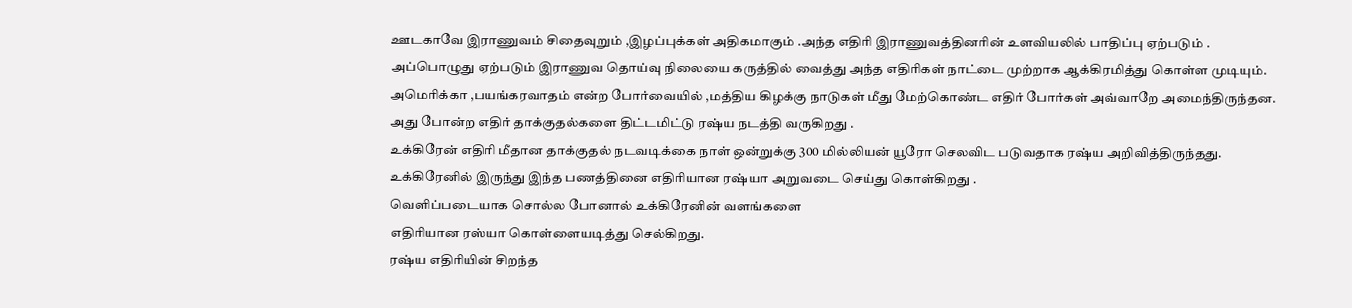ஊடகாவே இராணுவம் சிதைவுறும் ,இழப்புக்கள் அதிகமாகும் .அந்த எதிரி இராணுவத்தினரின் உளவியலில் பாதிப்பு ஏற்படும் .
அப்பொழுது ஏற்படும் இராணுவ தொய்வு நிலையை கருத்தில் வைத்து அந்த எதிரிகள் நாட்டை முற்றாக ஆக்கிரமித்து கொள்ள முடியும்.
அமெரிக்கா ,பயங்கரவாதம் என்ற போர்வையில் ,மத்திய கிழக்கு நாடுகள் மீது மேற்கொண்ட எதிர் போர்கள் அவ்வாறே அமைந்திருந்தன.
அது போன்ற எதிர் தாக்குதல்களை திட்டமிட்டு ரஷ்ய நடத்தி வருகிறது .
உக்கிரேன் எதிரி மீதான தாக்குதல் நடவடிக்கை நாள் ஒன்றுக்கு 300 மில்லியன் யூரோ செலவிட படுவதாக ரஷ்ய அறிவித்திருந்தது.
உக்கிரேனில் இருந்து இந்த பணத்தினை எதிரியான ரஷ்யா அறுவடை செய்து கொள்கிறது .
வெளிப்படையாக சொல்ல போனால் உக்கிரேனின் வளங்களை
எதிரியான ரஸ்யா கொள்ளையடித்து செல்கிறது.
ரஷ்ய எதிரியின் சிறந்த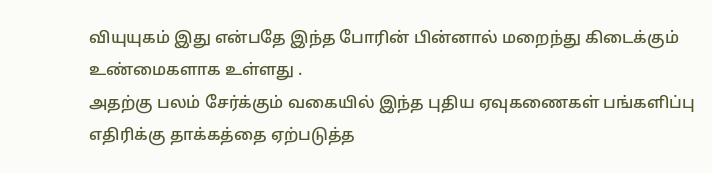வியுயுகம் இது என்பதே இந்த போரின் பின்னால் மறைந்து கிடைக்கும் உண்மைகளாக உள்ளது .
அதற்கு பலம் சேர்க்கும் வகையில் இந்த புதிய ஏவுகணைகள் பங்களிப்பு எதிரிக்கு தாக்கத்தை ஏற்படுத்த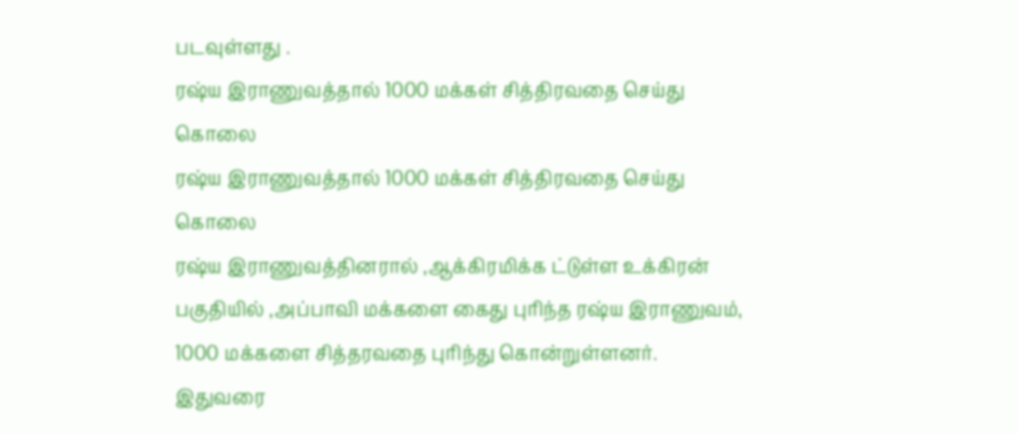படவுள்ளது .
ரஷ்ய இராணுவத்தால் 1000 மக்கள் சித்திரவதை செய்து கொலை
ரஷ்ய இராணுவத்தால் 1000 மக்கள் சித்திரவதை செய்து கொலை
ரஷ்ய இராணுவத்தினரால் ,ஆக்கிரமிக்க ட்டுள்ள உக்கிரன் பகுதியில் ,அப்பாவி மக்களை கைது புரிந்த ரஷ்ய இராணுவம், 1000 மக்களை சித்தரவதை புரிந்து கொன்றுள்ளனர்.
இதுவரை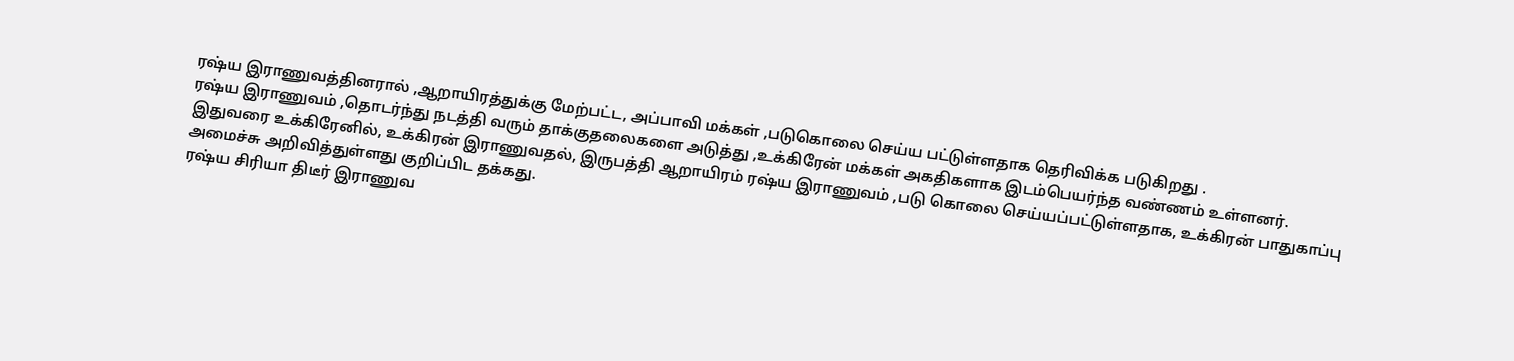ரஷ்ய இராணுவத்தினரால் ,ஆறாயிரத்துக்கு மேற்பட்ட, அப்பாவி மக்கள் ,படுகொலை செய்ய பட்டுள்ளதாக தெரிவிக்க படுகிறது .
ரஷ்ய இராணுவம் ,தொடர்ந்து நடத்தி வரும் தாக்குதலைகளை அடுத்து ,உக்கிரேன் மக்கள் அகதிகளாக இடம்பெயர்ந்த வண்ணம் உள்ளனர்.
இதுவரை உக்கிரேனில், உக்கிரன் இராணுவதல், இருபத்தி ஆறாயிரம் ரஷ்ய இராணுவம் ,படு கொலை செய்யப்பட்டுள்ளதாக, உக்கிரன் பாதுகாப்பு அமைச்சு அறிவித்துள்ளது குறிப்பிட தக்கது.
ரஷ்ய சிரியா திடீர் இராணுவ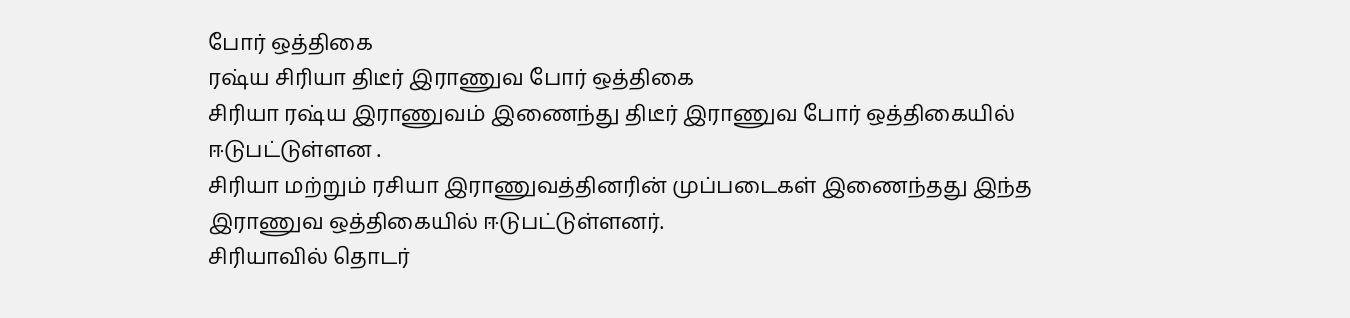போர் ஒத்திகை
ரஷ்ய சிரியா திடீர் இராணுவ போர் ஒத்திகை
சிரியா ரஷ்ய இராணுவம் இணைந்து திடீர் இராணுவ போர் ஒத்திகையில் ஈடுபட்டுள்ளன .
சிரியா மற்றும் ரசியா இராணுவத்தினரின் முப்படைகள் இணைந்தது இந்த இராணுவ ஒத்திகையில் ஈடுபட்டுள்ளனர்.
சிரியாவில் தொடர்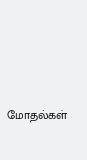மோதல்கள்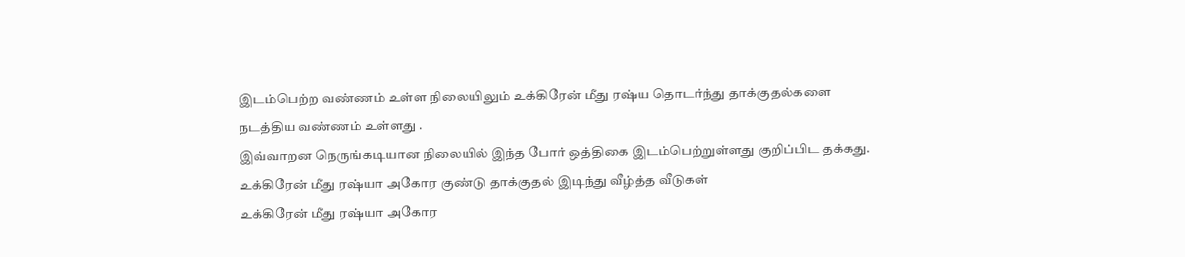இடம்பெற்ற வண்ணம் உள்ள நிலையிலும் உக்கிரேன் மீது ரஷ்ய தொடர்ந்து தாக்குதல்களை
நடத்திய வண்ணம் உள்ளது .
இவ்வாறன நெருங்கடியான நிலையில் இந்த போர் ஒத்திகை இடம்பெற்றுள்ளது குறிப்பிட தக்கது.
உக்கிரேன் மீது ரஷ்யா அகோர குண்டு தாக்குதல் இடிந்து வீழ்த்த வீடுகள்
உக்கிரேன் மீது ரஷ்யா அகோர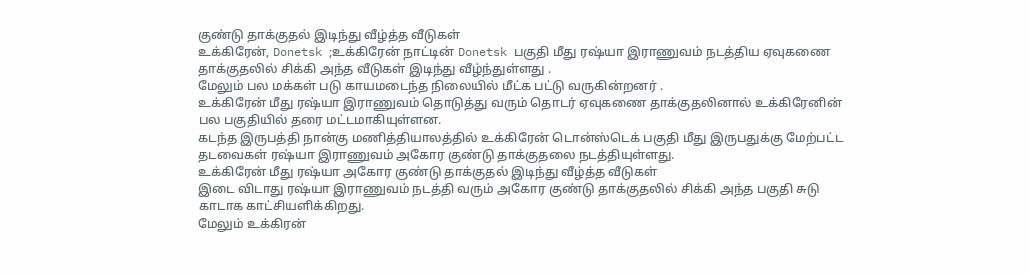குண்டு தாக்குதல் இடிந்து வீழ்த்த வீடுகள்
உக்கிரேன், Donetsk ;உக்கிரேன் நாட்டின் Donetsk பகுதி மீது ரஷ்யா இராணுவம் நடத்திய ஏவுகணை தாக்குதலில் சிக்கி அந்த வீடுகள் இடிந்து வீழ்ந்துள்ளது .
மேலும் பல மக்கள் படு காயமடைந்த நிலையில் மீட்க பட்டு வருகின்றனர் .
உக்கிரேன் மீது ரஷ்யா இராணுவம் தொடுத்து வரும் தொடர் ஏவுகணை தாக்குதலினால் உக்கிரேனின் பல பகுதியில் தரை மட்டமாகியுள்ளன.
கடந்த இருபத்தி நான்கு மணித்தியாலத்தில் உக்கிரேன் டொன்ஸ்டெக் பகுதி மீது இருபதுக்கு மேற்பட்ட தடவைகள் ரஷ்யா இராணுவம் அகோர குண்டு தாக்குதலை நடத்தியுள்ளது.
உக்கிரேன் மீது ரஷ்யா அகோர குண்டு தாக்குதல் இடிந்து வீழ்த்த வீடுகள்
இடை விடாது ரஷ்யா இராணுவம் நடத்தி வரும் அகோர குண்டு தாக்குதலில் சிக்கி அந்த பகுதி சுடு காடாக காட்சியளிக்கிறது.
மேலும் உக்கிரன்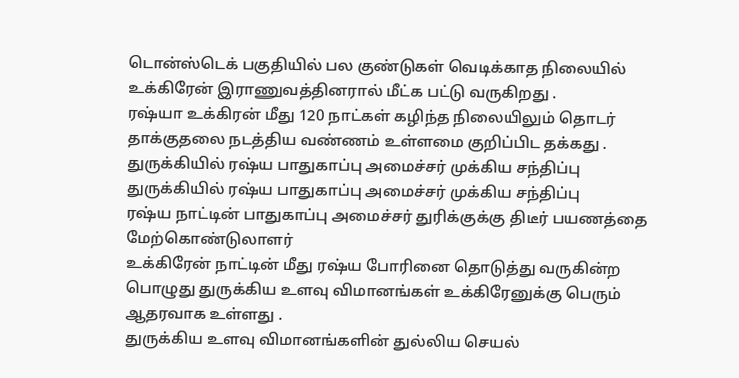டொன்ஸ்டெக் பகுதியில் பல குண்டுகள் வெடிக்காத நிலையில் உக்கிரேன் இராணுவத்தினரால் மீட்க பட்டு வருகிறது .
ரஷ்யா உக்கிரன் மீது 120 நாட்கள் கழிந்த நிலையிலும் தொடர் தாக்குதலை நடத்திய வண்ணம் உள்ளமை குறிப்பிட தக்கது .
துருக்கியில் ரஷ்ய பாதுகாப்பு அமைச்சர் முக்கிய சந்திப்பு
துருக்கியில் ரஷ்ய பாதுகாப்பு அமைச்சர் முக்கிய சந்திப்பு
ரஷ்ய நாட்டின் பாதுகாப்பு அமைச்சர் துரிக்குக்கு திடீர் பயணத்தை மேற்கொண்டுலாளர்
உக்கிரேன் நாட்டின் மீது ரஷ்ய போரினை தொடுத்து வருகின்ற பொழுது துருக்கிய உளவு விமானங்கள் உக்கிரேனுக்கு பெரும் ஆதரவாக உள்ளது .
துருக்கிய உளவு விமானங்களின் துல்லிய செயல்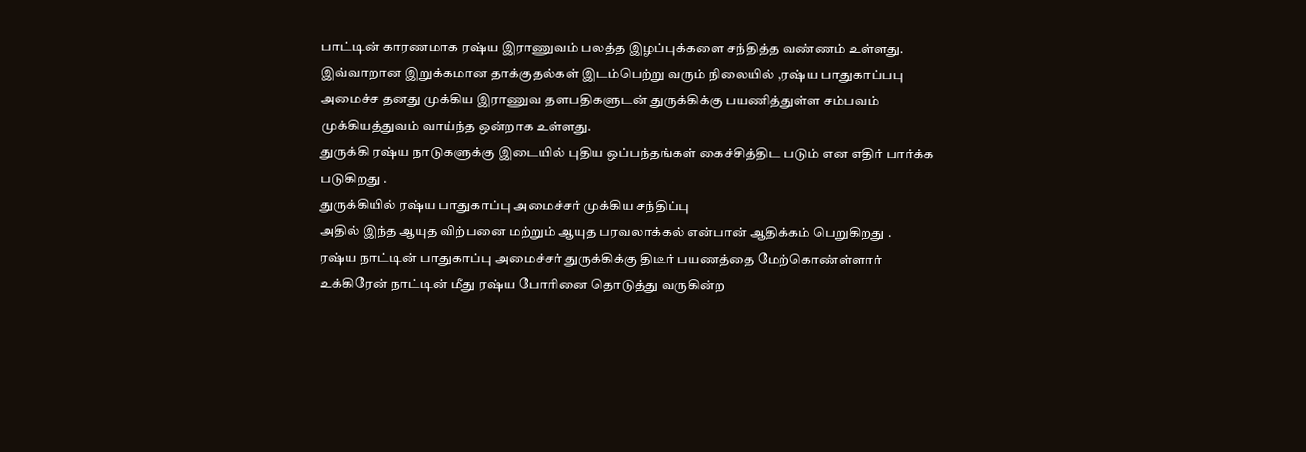பாட்டின் காரணமாக ரஷ்ய இராணுவம் பலத்த இழப்புக்களை சந்தித்த வண்ணம் உள்ளது.
இவ்வாறான இறுக்கமான தாக்குதல்கள் இடம்பெற்று வரும் நிலையில் ,ரஷ்ய பாதுகாப்பபு அமைச்ச தனது முக்கிய இராணுவ தளபதிகளுடன் துருக்கிக்கு பயணித்துள்ள சம்பவம் முக்கியத்துவம் வாய்ந்த ஒன்றாக உள்ளது.
துருக்கி ரஷ்ய நாடுகளுக்கு இடையில் புதிய ஒப்பந்தங்கள் கைச்சித்திட படும் என எதிர் பார்க்க படுகிறது .
துருக்கியில் ரஷ்ய பாதுகாப்பு அமைச்சர் முக்கிய சந்திப்பு
அதில் இந்த ஆயுத விற்பனை மற்றும் ஆயுத பரவலாக்கல் என்பான் ஆதிக்கம் பெறுகிறது .
ரஷ்ய நாட்டின் பாதுகாப்பு அமைச்சர் துருக்கிக்கு திடீர் பயணத்தை மேற்கொண்ள்ளார்
உக்கிரேன் நாட்டின் மீது ரஷ்ய போரினை தொடுத்து வருகின்ற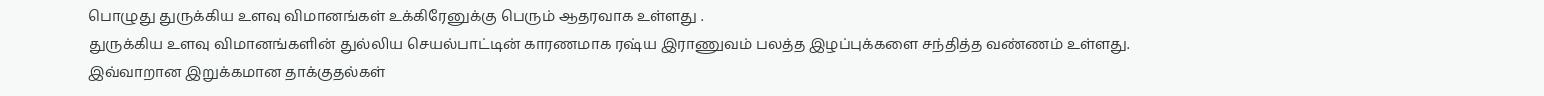பொழுது துருக்கிய உளவு விமானங்கள் உக்கிரேனுக்கு பெரும் ஆதரவாக உள்ளது .
துருக்கிய உளவு விமானங்களின் துல்லிய செயல்பாட்டின் காரணமாக ரஷ்ய இராணுவம் பலத்த இழப்புக்களை சந்தித்த வண்ணம் உள்ளது.
இவ்வாறான இறுக்கமான தாக்குதல்கள்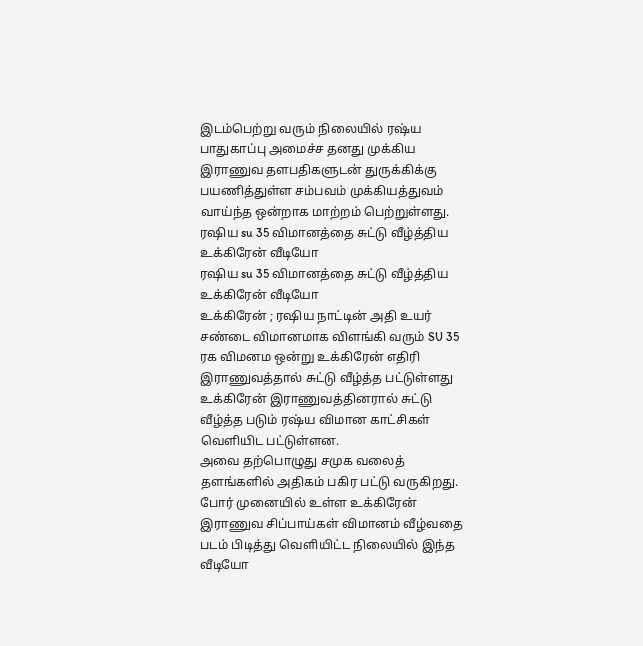இடம்பெற்று வரும் நிலையில் ரஷ்ய பாதுகாப்பு அமைச்ச தனது முக்கிய இராணுவ தளபதிகளுடன் துருக்கிக்கு பயணித்துள்ள சம்பவம் முக்கியத்துவம் வாய்ந்த ஒன்றாக மாற்றம் பெற்றுள்ளது.
ரஷிய su 35 விமானத்தை சுட்டு வீழ்த்திய உக்கிரேன் வீடியோ
ரஷிய su 35 விமானத்தை சுட்டு வீழ்த்திய உக்கிரேன் வீடியோ
உக்கிரேன் ; ரஷிய நாட்டின் அதி உயர் சண்டை விமானமாக விளங்கி வரும் SU 35 ரக விமனம ஒன்று உக்கிரேன் எதிரி இராணுவத்தால் சுட்டு வீழ்த்த பட்டுள்ளது
உக்கிரேன் இராணுவத்தினரால் சுட்டு வீழ்த்த படும் ரஷ்ய விமான காட்சிகள் வெளியிட பட்டுள்ளன.
அவை தற்பொழுது சமுக வலைத் தளங்களில் அதிகம் பகிர பட்டு வருகிறது.
போர் முனையில் உள்ள உக்கிரேன் இராணுவ சிப்பாய்கள் விமானம் வீழ்வதை படம் பிடித்து வெளியிட்ட நிலையில் இந்த வீடியோ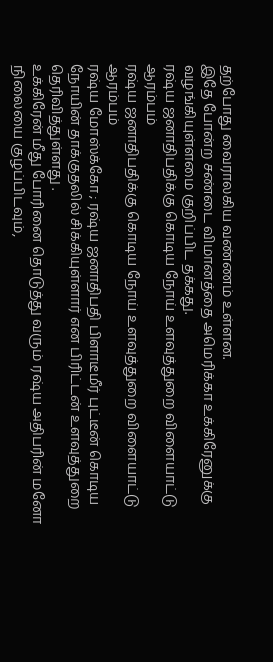தற்போது வைராலகிய வண்ணம் உள்ளன.
இதே போன்ற சண்டை விமானத்தை அமெரிக்கா உக்கிரேனுக்கு வழங்கியுள்ளமை குறிப்பிட தக்கது.
ரஷ்ய ஜனாதிபதிக்கு கொடிய நோய் உளவுத்துறை விளையாட்டு ஆரம்பம்
ரஷ்ய ஜனாதிபதிக்கு கொடிய நோய் உளவுத்துறை விளையாட்டு ஆரம்பம்
ரஷ்ய மோஸ்க்கோ ; ரஷ்ய ஜனாதிபதி பிளாடீமீர் புட்டீன் கொடிய நோயின் தாக்குதலில் சிக்கியுள்ளார் என பிரிட்டன் உளவுத்துறை தெரிவித்துள்ளது .
உக்கிரேன் மீது போரினை தொடுத்து வரும் ரஷ்ய அதிபரின் மனோ நிலையை குழப்பிடவும்,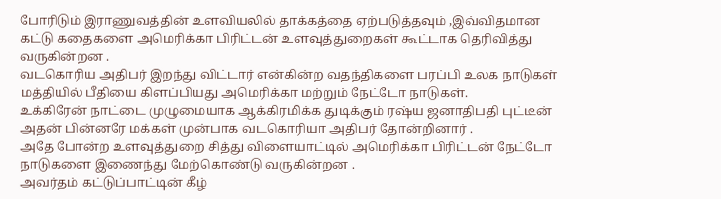போரிடும் இராணுவத்தின் உளவியலில் தாக்கத்தை ஏற்படுத்தவும் ,இவ்விதமான கட்டு கதைகளை அமெரிக்கா பிரிட்டன் உளவுத்துறைகள் கூட்டாக தெரிவித்து வருகின்றன .
வடகொரிய அதிபர் இறந்து விட்டார் என்கின்ற வதந்திகளை பரப்பி உலக நாடுகள் மத்தியில் பீதியை கிளப்பியது அமெரிக்கா மற்றும் நேட்டோ நாடுகள்.
உக்கிரேன் நாட்டை முழுமையாக ஆக்கிரமிக்க துடிக்கும் ரஷ்ய ஜனாதிபதி புட்டீன்
அதன் பின்னரே மக்கள் முன்பாக வடகொரியா அதிபர் தோன்றினார் .
அதே போன்ற உளவுத்துறை சித்து விளையாட்டில் அமெரிக்கா பிரிட்டன் நேட்டோ நாடுகளை இணைந்து மேற்கொண்டு வருகின்றன .
அவர்தம் கட்டுப்பாட்டின் கீழ்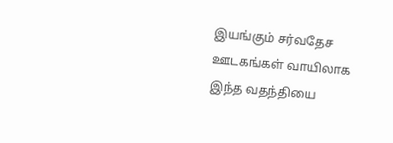இயங்கும் சர்வதேச ஊடகங்கள் வாயிலாக இந்த வதந்தியை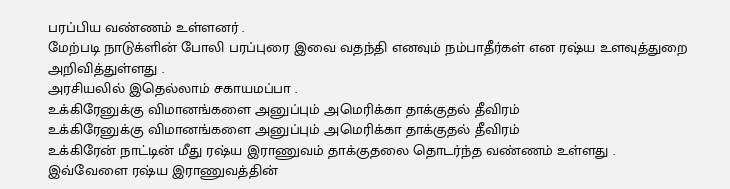பரப்பிய வண்ணம் உள்ளனர் .
மேற்படி நாடுக்ளின் போலி பரப்புரை இவை வதந்தி எனவும் நம்பாதீர்கள் என ரஷ்ய உளவுத்துறை அறிவித்துள்ளது .
அரசியலில் இதெல்லாம் சகாயமப்பா .
உக்கிரேனுக்கு விமானங்களை அனுப்பும் அமெரிக்கா தாக்குதல் தீவிரம்
உக்கிரேனுக்கு விமானங்களை அனுப்பும் அமெரிக்கா தாக்குதல் தீவிரம்
உக்கிரேன் நாட்டின் மீது ரஷ்ய இராணுவம் தாக்குதலை தொடர்ந்த வண்ணம் உள்ளது .
இவ்வேளை ரஷ்ய இராணுவத்தின்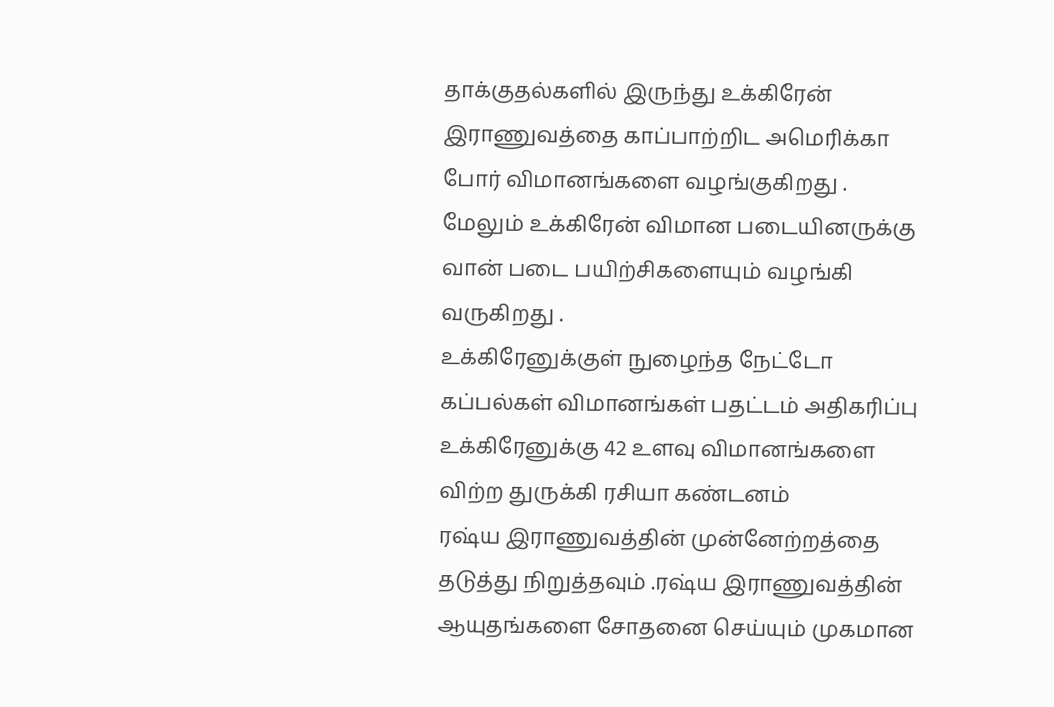தாக்குதல்களில் இருந்து உக்கிரேன் இராணுவத்தை காப்பாற்றிட அமெரிக்கா போர் விமானங்களை வழங்குகிறது .
மேலும் உக்கிரேன் விமான படையினருக்கு வான் படை பயிற்சிகளையும் வழங்கி வருகிறது .
உக்கிரேனுக்குள் நுழைந்த நேட்டோ கப்பல்கள் விமானங்கள் பதட்டம் அதிகரிப்பு
உக்கிரேனுக்கு 42 உளவு விமானங்களை விற்ற துருக்கி ரசியா கண்டனம்
ரஷ்ய இராணுவத்தின் முன்னேற்றத்தை தடுத்து நிறுத்தவும் .ரஷ்ய இராணுவத்தின் ஆயுதங்களை சோதனை செய்யும் முகமான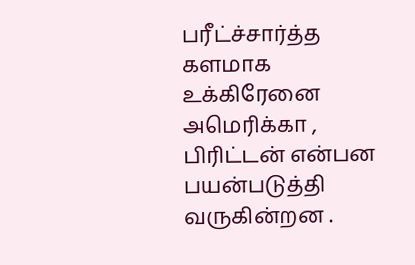பரீட்ச்சார்த்த களமாக உக்கிரேனை அமெரிக்கா , பிரிட்டன் என்பன பயன்படுத்தி வருகின்றன .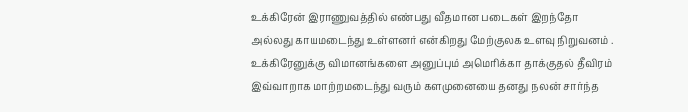உக்கிரேன் இராணுவத்தில் எண்பது வீதமான படைகள் இறந்தோ அல்லது காயமடைந்து உள்ளனர் என்கிறது மேற்குலக உளவு நிறுவனம் .
உக்கிரேனுக்கு விமானங்களை அனுப்பும் அமெரிக்கா தாக்குதல் தீவிரம்
இவ்வாறாக மாற்றமடைந்து வரும் களமுனையை தனது நலன் சார்ந்த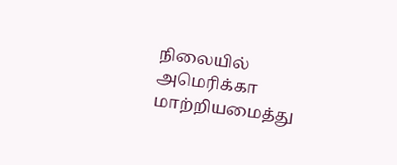நிலையில் அமெரிக்கா மாற்றியமைத்து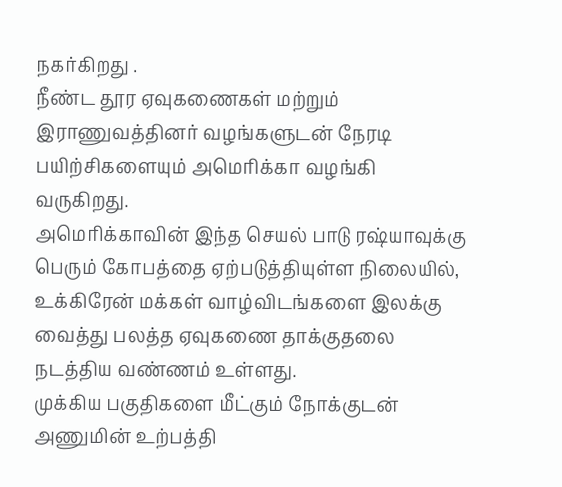நகர்கிறது .
நீண்ட தூர ஏவுகணைகள் மற்றும் இராணுவத்தினர் வழங்களுடன் நேரடி பயிற்சிகளையும் அமெரிக்கா வழங்கி வருகிறது.
அமெரிக்காவின் இந்த செயல் பாடு ரஷ்யாவுக்கு பெரும் கோபத்தை ஏற்படுத்தியுள்ள நிலையில், உக்கிரேன் மக்கள் வாழ்விடங்களை இலக்கு வைத்து பலத்த ஏவுகணை தாக்குதலை நடத்திய வண்ணம் உள்ளது.
முக்கிய பகுதிகளை மீட்கும் நோக்குடன் அணுமின் உற்பத்தி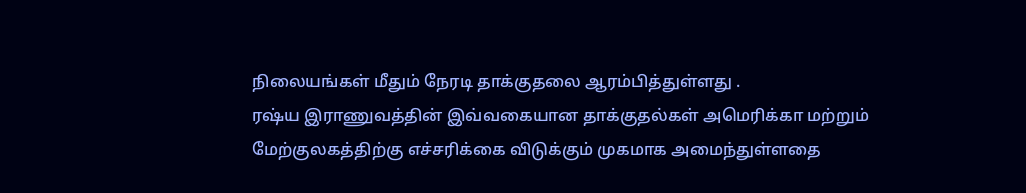நிலையங்கள் மீதும் நேரடி தாக்குதலை ஆரம்பித்துள்ளது .
ரஷ்ய இராணுவத்தின் இவ்வகையான தாக்குதல்கள் அமெரிக்கா மற்றும் மேற்குலகத்திற்கு எச்சரிக்கை விடுக்கும் முகமாக அமைந்துள்ளதை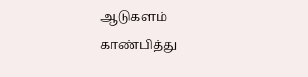ஆடுகளம் காண்பித்து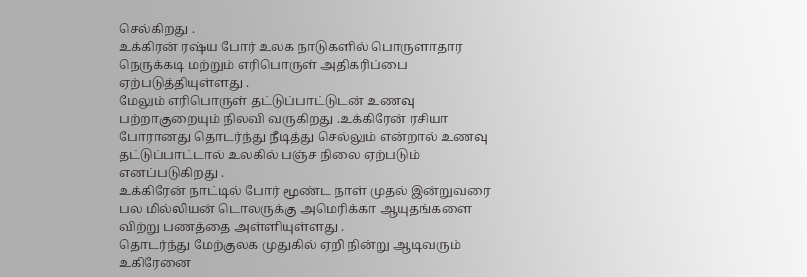செல்கிறது .
உக்கிரன் ரஷ்ய போர் உலக நாடுகளில் பொருளாதார நெருக்கடி மற்றும் எரிபொருள் அதிகரிப்பை ஏற்படுத்தியுள்ளது .
மேலும் எரிபொருள் தட்டுப்பாட்டுடன் உணவு பற்றாகுறையும் நிலவி வருகிறது .உக்கிரேன் ரசியா போரானது தொடர்ந்து நீடித்து செல்லும் என்றால் உணவு தட்டுப்பாட்டால் உலகில் பஞ்ச நிலை ஏற்படும் எனப்படுகிறது .
உக்கிரேன் நாட்டில் போர் மூண்ட நாள் முதல் இன்றுவரை பல மில்லியன் டொலருக்கு அமெரிக்கா ஆயுதங்களை விற்று பணத்தை அள்ளியுள்ளது .
தொடர்ந்து மேற்குலக முதுகில் ஏறி நின்று ஆடிவரும் உகிரேனை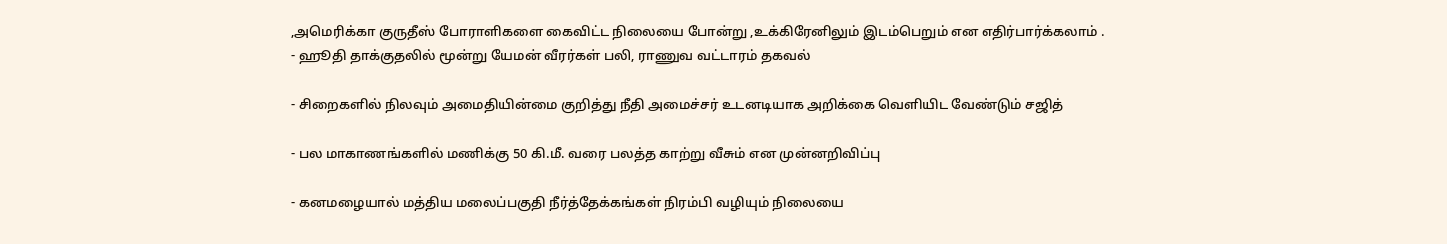,அமெரிக்கா குருதீஸ் போராளிகளை கைவிட்ட நிலையை போன்று ,உக்கிரேனிலும் இடம்பெறும் என எதிர்பார்க்கலாம் .
- ஹூதி தாக்குதலில் மூன்று யேமன் வீரர்கள் பலி, ராணுவ வட்டாரம் தகவல்

- சிறைகளில் நிலவும் அமைதியின்மை குறித்து நீதி அமைச்சர் உடனடியாக அறிக்கை வெளியிட வேண்டும் சஜித்

- பல மாகாணங்களில் மணிக்கு 50 கி.மீ. வரை பலத்த காற்று வீசும் என முன்னறிவிப்பு

- கனமழையால் மத்திய மலைப்பகுதி நீர்த்தேக்கங்கள் நிரம்பி வழியும் நிலையை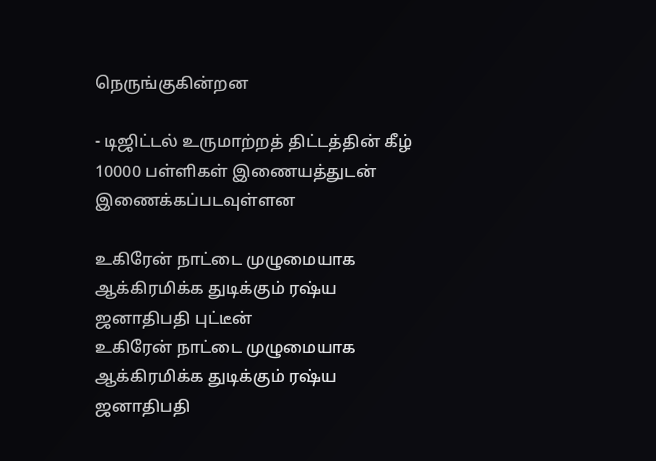நெருங்குகின்றன

- டிஜிட்டல் உருமாற்றத் திட்டத்தின் கீழ் 10000 பள்ளிகள் இணையத்துடன் இணைக்கப்படவுள்ளன

உகிரேன் நாட்டை முழுமையாக ஆக்கிரமிக்க துடிக்கும் ரஷ்ய ஜனாதிபதி புட்டீன்
உகிரேன் நாட்டை முழுமையாக ஆக்கிரமிக்க துடிக்கும் ரஷ்ய ஜனாதிபதி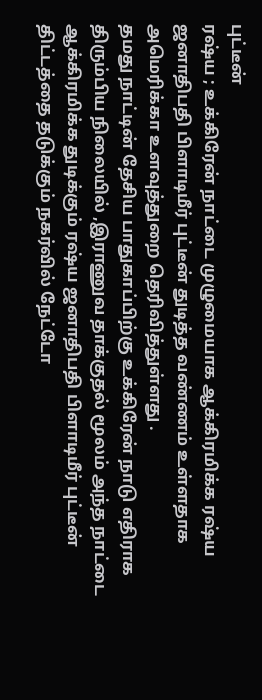புட்டீன்
ரஷ்ய ; உக்கிரேன் நாட்டை முழுமையாக ஆக்கிரமிக்க ரஷ்ய ஜனாதிபதி பிளாடிமீர் புட்டீன் துடித்த வண்ணம் உள்ளதாக அமெரிக்கா உளவுத்துறை தெரிவித்துள்ளது .
தமது நாட்டின் தேசிய பாதுகாப்பிற்கு உக்கிரேன் நாடு எதிராக திரும்பிய நிலையில் ,இராணுவ தாக்குதல் மூலம் அந்த நாட்டை ஆக்கிரமிக்க துடிக்கும் ரஷ்ய ஜனாதிபதி பிளாடிமீர் புட்டீன் திட்டத்தை தடுக்கும் நகர்வில் நேட்டோ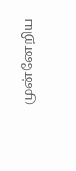முன்னேறிய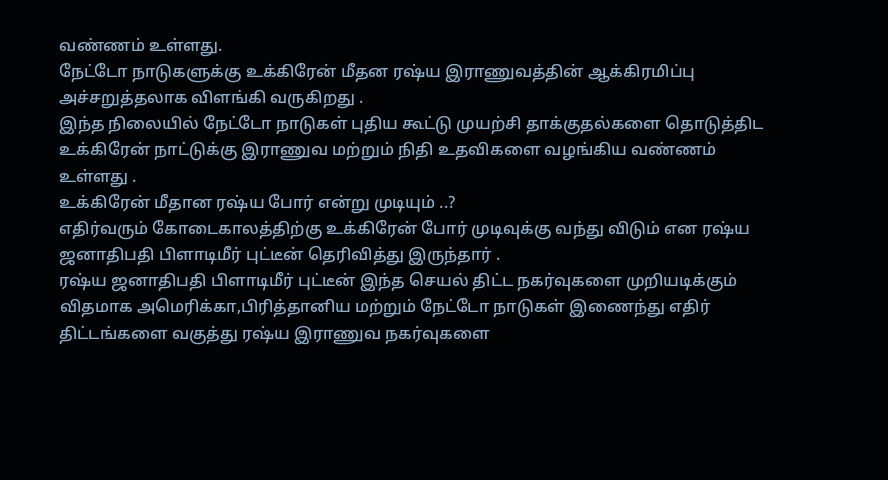வண்ணம் உள்ளது.
நேட்டோ நாடுகளுக்கு உக்கிரேன் மீதன ரஷ்ய இராணுவத்தின் ஆக்கிரமிப்பு அச்சறுத்தலாக விளங்கி வருகிறது .
இந்த நிலையில் நேட்டோ நாடுகள் புதிய கூட்டு முயற்சி தாக்குதல்களை தொடுத்திட உக்கிரேன் நாட்டுக்கு இராணுவ மற்றும் நிதி உதவிகளை வழங்கிய வண்ணம் உள்ளது .
உக்கிரேன் மீதான ரஷ்ய போர் என்று முடியும் ..?
எதிர்வரும் கோடைகாலத்திற்கு உக்கிரேன் போர் முடிவுக்கு வந்து விடும் என ரஷ்ய ஜனாதிபதி பிளாடிமீர் புட்டீன் தெரிவித்து இருந்தார் .
ரஷ்ய ஜனாதிபதி பிளாடிமீர் புட்டீன் இந்த செயல் திட்ட நகர்வுகளை முறியடிக்கும் விதமாக அமெரிக்கா,பிரித்தானிய மற்றும் நேட்டோ நாடுகள் இணைந்து எதிர் திட்டங்களை வகுத்து ரஷ்ய இராணுவ நகர்வுகளை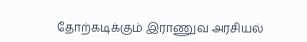தோற்கடிக்கும் இராணுவ அரசியல்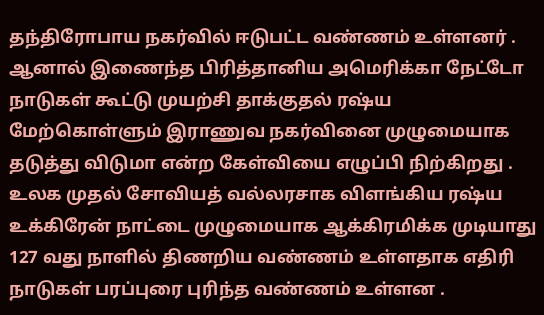தந்திரோபாய நகர்வில் ஈடுபட்ட வண்ணம் உள்ளனர் .
ஆனால் இணைந்த பிரித்தானிய அமெரிக்கா நேட்டோ நாடுகள் கூட்டு முயற்சி தாக்குதல் ரஷ்ய மேற்கொள்ளும் இராணுவ நகர்வினை முழுமையாக தடுத்து விடுமா என்ற கேள்வியை எழுப்பி நிற்கிறது .
உலக முதல் சோவியத் வல்லரசாக விளங்கிய ரஷ்ய உக்கிரேன் நாட்டை முழுமையாக ஆக்கிரமிக்க முடியாது 127 வது நாளில் திணறிய வண்ணம் உள்ளதாக எதிரி நாடுகள் பரப்புரை புரிந்த வண்ணம் உள்ளன .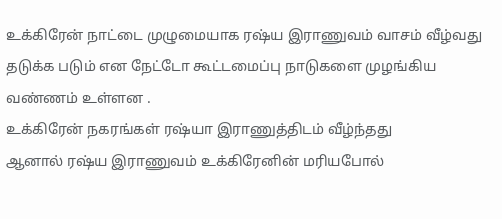உக்கிரேன் நாட்டை முழுமையாக ரஷ்ய இராணுவம் வாசம் வீழ்வது தடுக்க படும் என நேட்டோ கூட்டமைப்பு நாடுகளை முழங்கிய வண்ணம் உள்ளன .
உக்கிரேன் நகரங்கள் ரஷ்யா இராணுத்திடம் வீழ்ந்தது
ஆனால் ரஷ்ய இராணுவம் உக்கிரேனின் மரியபோல்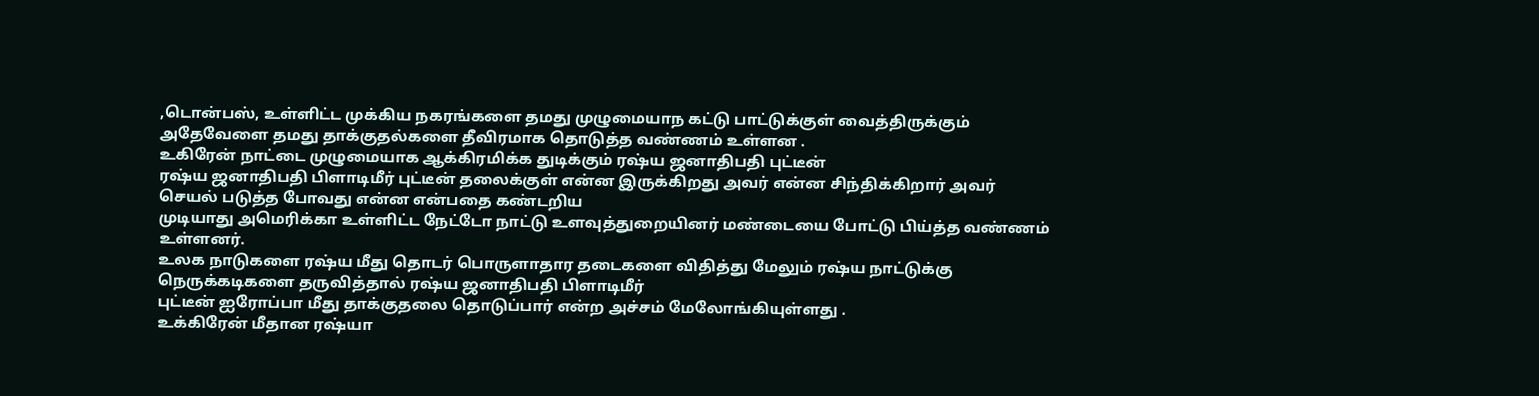,டொன்பஸ், உள்ளிட்ட முக்கிய நகரங்களை தமது முழுமையாந கட்டு பாட்டுக்குள் வைத்திருக்கும் அதேவேளை தமது தாக்குதல்களை தீவிரமாக தொடுத்த வண்ணம் உள்ளன .
உகிரேன் நாட்டை முழுமையாக ஆக்கிரமிக்க துடிக்கும் ரஷ்ய ஜனாதிபதி புட்டீன்
ரஷ்ய ஜனாதிபதி பிளாடிமீர் புட்டீன் தலைக்குள் என்ன இருக்கிறது அவர் என்ன சிந்திக்கிறார் அவர் செயல் படுத்த போவது என்ன என்பதை கண்டறிய
முடியாது அமெரிக்கா உள்ளிட்ட நேட்டோ நாட்டு உளவுத்துறையினர் மண்டையை போட்டு பிய்த்த வண்ணம் உள்ளனர்.
உலக நாடுகளை ரஷ்ய மீது தொடர் பொருளாதார தடைகளை விதித்து மேலும் ரஷ்ய நாட்டுக்கு நெருக்கடிகளை தருவித்தால் ரஷ்ய ஜனாதிபதி பிளாடிமீர்
புட்டீன் ஐரோப்பா மீது தாக்குதலை தொடுப்பார் என்ற அச்சம் மேலோங்கியுள்ளது .
உக்கிரேன் மீதான ரஷ்யா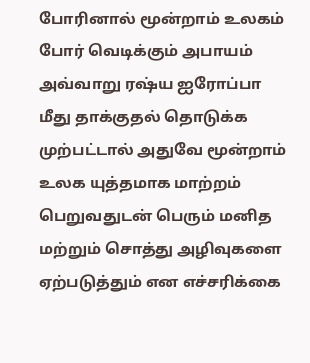போரினால் மூன்றாம் உலகம் போர் வெடிக்கும் அபாயம்
அவ்வாறு ரஷ்ய ஐரோப்பா மீது தாக்குதல் தொடுக்க முற்பட்டால் அதுவே மூன்றாம் உலக யுத்தமாக மாற்றம் பெறுவதுடன் பெரும் மனித மற்றும் சொத்து அழிவுகளை ஏற்படுத்தும் என எச்சரிக்கை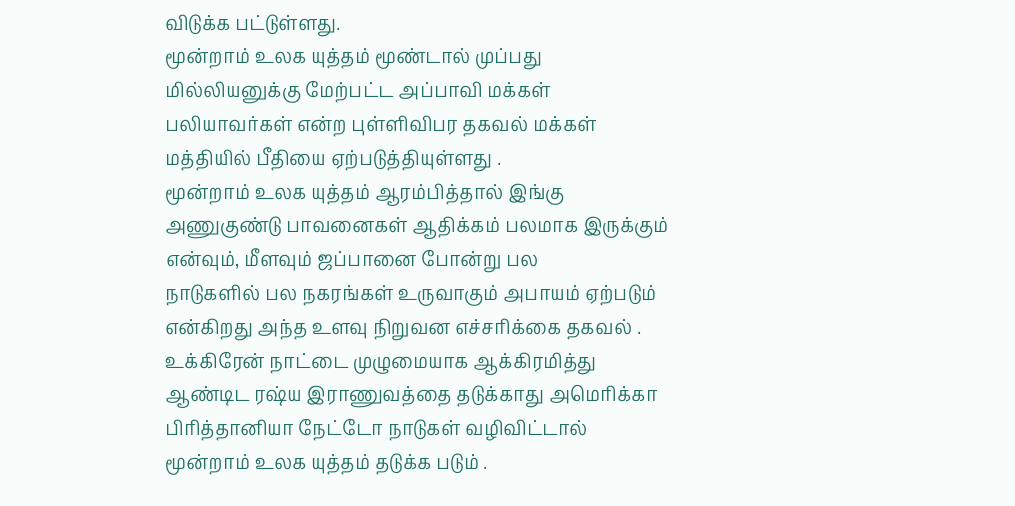விடுக்க பட்டுள்ளது.
மூன்றாம் உலக யுத்தம் மூண்டால் முப்பது மில்லியனுக்கு மேற்பட்ட அப்பாவி மக்கள் பலியாவர்கள் என்ற புள்ளிவிபர தகவல் மக்கள் மத்தியில் பீதியை ஏற்படுத்தியுள்ளது .
மூன்றாம் உலக யுத்தம் ஆரம்பித்தால் இங்கு அணுகுண்டு பாவனைகள் ஆதிக்கம் பலமாக இருக்கும் என்வும், மீளவும் ஜப்பானை போன்று பல
நாடுகளில் பல நகரங்கள் உருவாகும் அபாயம் ஏற்படும் என்கிறது அந்த உளவு நிறுவன எச்சரிக்கை தகவல் .
உக்கிரேன் நாட்டை முழுமையாக ஆக்கிரமித்து ஆண்டிட ரஷ்ய இராணுவத்தை தடுக்காது அமெரிக்கா பிரித்தானியா நேட்டோ நாடுகள் வழிவிட்டால் மூன்றாம் உலக யுத்தம் தடுக்க படும் .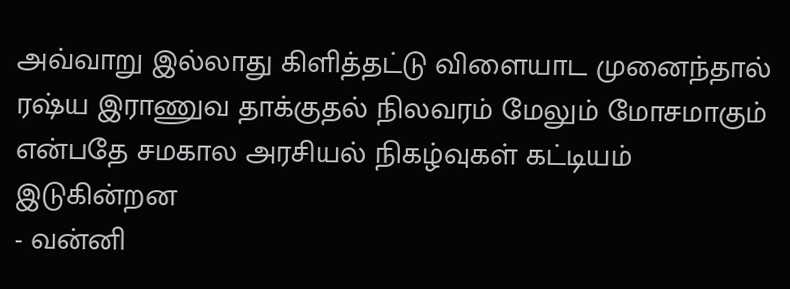அவ்வாறு இல்லாது கிளித்தட்டு விளையாட முனைந்தால் ரஷ்ய இராணுவ தாக்குதல் நிலவரம் மேலும் மோசமாகும் என்பதே சமகால அரசியல் நிகழ்வுகள் கட்டியம் இடுகின்றன
- வன்னி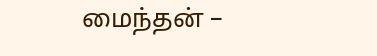மைந்தன் –